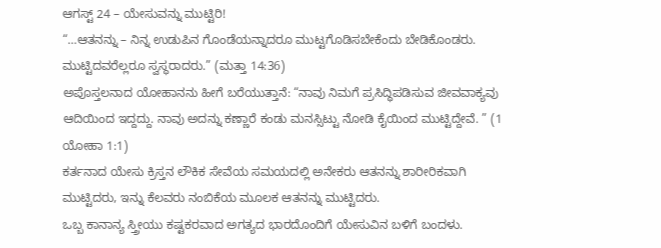ಆಗಸ್ಟ್ 24 – ಯೇಸುವನ್ನು ಮುಟ್ಟಿರಿ!
“…ಆತನನ್ನು – ನಿನ್ನ ಉಡುಪಿನ ಗೊಂಡೆಯನ್ನಾದರೂ ಮುಟ್ಟಗೊಡಿಸಬೇಕೆಂದು ಬೇಡಿಕೊಂಡರು. ಮುಟ್ಟಿದವರೆಲ್ಲರೂ ಸ್ವಸ್ಥರಾದರು.” (ಮತ್ತಾ 14:36)
ಅಪೊಸ್ತಲನಾದ ಯೋಹಾನನು ಹೀಗೆ ಬರೆಯುತ್ತಾನೆ: “ನಾವು ನಿಮಗೆ ಪ್ರಸಿದ್ಧಿಪಡಿಸುವ ಜೀವವಾಕ್ಯವು ಆದಿಯಿಂದ ಇದ್ದದ್ದು. ನಾವು ಅದನ್ನು ಕಣ್ಣಾರೆ ಕಂಡು ಮನಸ್ಸಿಟ್ಟು ನೋಡಿ ಕೈಯಿಂದ ಮುಟ್ಟಿದ್ದೇವೆ. ” (1 ಯೋಹಾ 1:1)
ಕರ್ತನಾದ ಯೇಸು ಕ್ರಿಸ್ತನ ಲೌಕಿಕ ಸೇವೆಯ ಸಮಯದಲ್ಲಿ ಅನೇಕರು ಆತನನ್ನು ಶಾರೀರಿಕವಾಗಿ ಮುಟ್ಟಿದರು, ಇನ್ನು ಕೆಲವರು ನಂಬಿಕೆಯ ಮೂಲಕ ಆತನನ್ನು ಮುಟ್ಟಿದರು.
ಒಬ್ಬ ಕಾನಾನ್ಯ ಸ್ತ್ರೀಯು ಕಷ್ಟಕರವಾದ ಅಗತ್ಯದ ಭಾರದೊಂದಿಗೆ ಯೇಸುವಿನ ಬಳಿಗೆ ಬಂದಳು.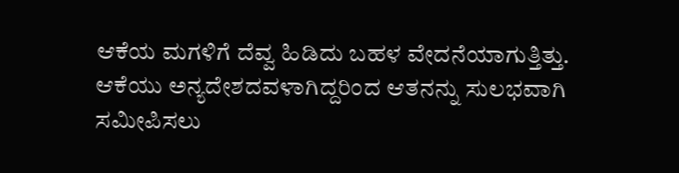ಆಕೆಯ ಮಗಳಿಗೆ ದೆವ್ವ ಹಿಡಿದು ಬಹಳ ವೇದನೆಯಾಗುತ್ತಿತ್ತು. ಆಕೆಯು ಅನ್ಯದೇಶದವಳಾಗಿದ್ದರಿಂದ ಆತನನ್ನು ಸುಲಭವಾಗಿ ಸಮೀಪಿಸಲು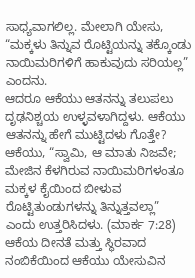ಸಾಧ್ಯವಾಗಲಿಲ್ಲ. ಮೇಲಾಗಿ ಯೇಸು, “ಮಕ್ಕಳು ತಿನ್ನುವ ರೊಟ್ಟಿಯನ್ನು ತಕ್ಕೊಂಡು ನಾಯಿಮರಿಗಳಿಗೆ ಹಾಕುವುದು ಸರಿಯಲ್ಲ” ಎಂದನು.
ಆದರೂ ಆಕೆಯು ಆತನನ್ನು ತಲುಪಲು ದೃಢನಿಶ್ಚಯ ಉಳ್ಳವಳಾಗಿದ್ದಳು. ಆಕೆಯು ಆತನನ್ನು ಹೇಗೆ ಮುಟ್ಟಿದಳು ಗೊತ್ತೇ? ಆಕೆಯು, “ಸ್ವಾಮಿ, ಆ ಮಾತು ನಿಜವೇ; ಮೇಜಿನ ಕೆಳಗಿರುವ ನಾಯಿಮರಿಗಳಂತೂ ಮಕ್ಕಳ ಕೈಯಿಂದ ಬೀಳುವ ರೊಟ್ಟಿತುಂಡುಗಳನ್ನು ತಿನ್ನುತ್ತವಲ್ಲಾ” ಎಂದು ಉತ್ತರಿಸಿದಳು. (ಮಾರ್ಕ 7:28) ಆಕೆಯ ದೀನತೆ ಮತ್ತು ಸ್ಥಿರವಾದ ನಂಬಿಕೆಯಿಂದ ಆಕೆಯು ಯೇಸುವಿನ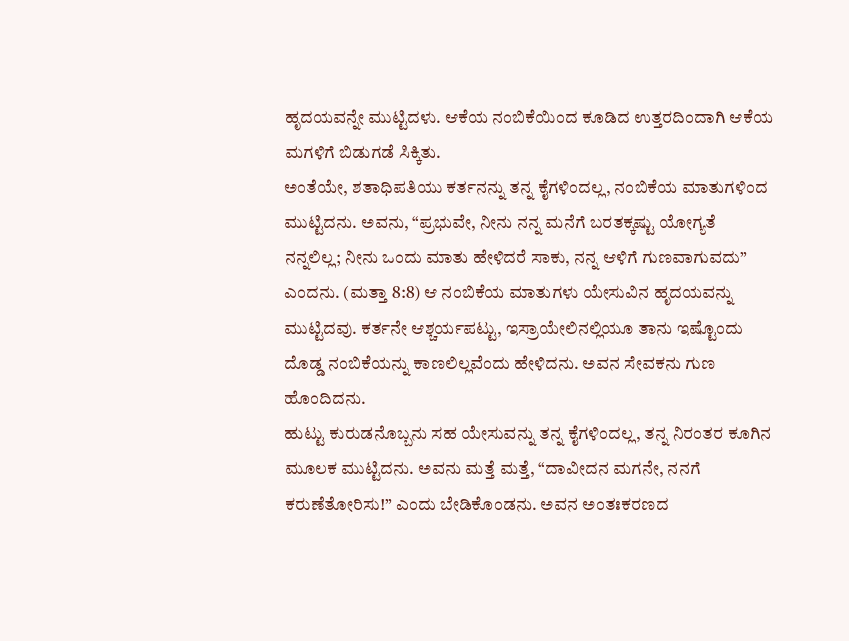ಹೃದಯವನ್ನೇ ಮುಟ್ಟಿದಳು. ಆಕೆಯ ನಂಬಿಕೆಯಿಂದ ಕೂಡಿದ ಉತ್ತರದಿಂದಾಗಿ ಆಕೆಯ ಮಗಳಿಗೆ ಬಿಡುಗಡೆ ಸಿಕ್ಕಿತು.
ಅಂತೆಯೇ, ಶತಾಧಿಪತಿಯು ಕರ್ತನನ್ನು ತನ್ನ ಕೈಗಳಿಂದಲ್ಲ, ನಂಬಿಕೆಯ ಮಾತುಗಳಿಂದ ಮುಟ್ಟಿದನು. ಅವನು, “ಪ್ರಭುವೇ, ನೀನು ನನ್ನ ಮನೆಗೆ ಬರತಕ್ಕಷ್ಟು ಯೋಗ್ಯತೆ ನನ್ನಲಿಲ್ಲ; ನೀನು ಒಂದು ಮಾತು ಹೇಳಿದರೆ ಸಾಕು, ನನ್ನ ಆಳಿಗೆ ಗುಣವಾಗುವದು” ಎಂದನು. (ಮತ್ತಾ 8:8) ಆ ನಂಬಿಕೆಯ ಮಾತುಗಳು ಯೇಸುವಿನ ಹೃದಯವನ್ನು ಮುಟ್ಟಿದವು. ಕರ್ತನೇ ಆಶ್ಚರ್ಯಪಟ್ಟು, ಇಸ್ರಾಯೇಲಿನಲ್ಲಿಯೂ ತಾನು ಇಷ್ಟೊಂದು ದೊಡ್ಡ ನಂಬಿಕೆಯನ್ನು ಕಾಣಲಿಲ್ಲವೆಂದು ಹೇಳಿದನು. ಅವನ ಸೇವಕನು ಗುಣ ಹೊಂದಿದನು.
ಹುಟ್ಟು ಕುರುಡನೊಬ್ಬನು ಸಹ ಯೇಸುವನ್ನು ತನ್ನ ಕೈಗಳಿಂದಲ್ಲ, ತನ್ನ ನಿರಂತರ ಕೂಗಿನ ಮೂಲಕ ಮುಟ್ಟಿದನು. ಅವನು ಮತ್ತೆ ಮತ್ತೆ, “ದಾವೀದನ ಮಗನೇ, ನನಗೆ ಕರುಣೆತೋರಿಸು!” ಎಂದು ಬೇಡಿಕೊಂಡನು. ಅವನ ಅಂತಃಕರಣದ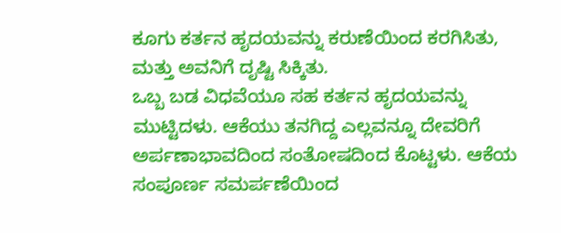ಕೂಗು ಕರ್ತನ ಹೃದಯವನ್ನು ಕರುಣೆಯಿಂದ ಕರಗಿಸಿತು, ಮತ್ತು ಅವನಿಗೆ ದೃಷ್ಟಿ ಸಿಕ್ಕಿತು.
ಒಬ್ಬ ಬಡ ವಿಧವೆಯೂ ಸಹ ಕರ್ತನ ಹೃದಯವನ್ನು ಮುಟ್ಟಿದಳು. ಆಕೆಯು ತನಗಿದ್ದ ಎಲ್ಲವನ್ನೂ ದೇವರಿಗೆ ಅರ್ಪಣಾಭಾವದಿಂದ ಸಂತೋಷದಿಂದ ಕೊಟ್ಟಳು. ಆಕೆಯ ಸಂಪೂರ್ಣ ಸಮರ್ಪಣೆಯಿಂದ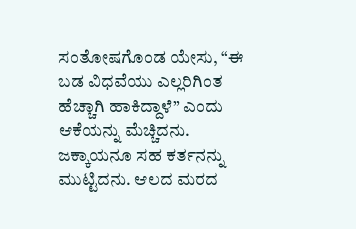ಸಂತೋಷಗೊಂಡ ಯೇಸು, “ಈ ಬಡ ವಿಧವೆಯು ಎಲ್ಲರಿಗಿಂತ ಹೆಚ್ಚಾಗಿ ಹಾಕಿದ್ದಾಳೆ” ಎಂದು ಆಕೆಯನ್ನು ಮೆಚ್ಚಿದನು.
ಜಕ್ಕಾಯನೂ ಸಹ ಕರ್ತನನ್ನು ಮುಟ್ಟಿದನು. ಆಲದ ಮರದ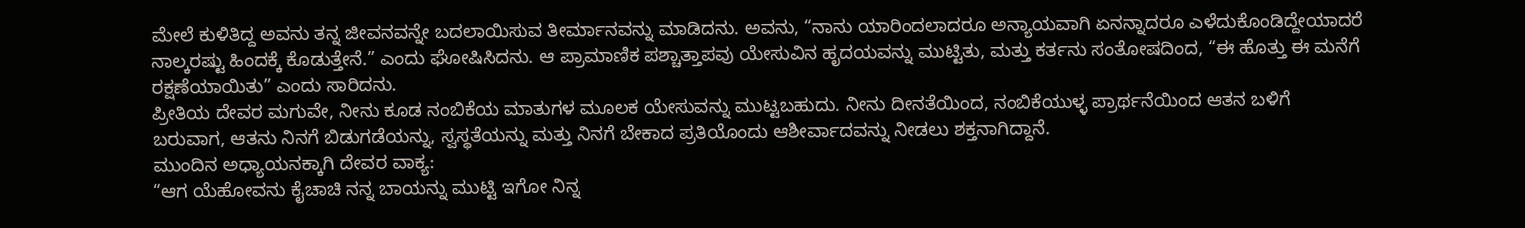ಮೇಲೆ ಕುಳಿತಿದ್ದ ಅವನು ತನ್ನ ಜೀವನವನ್ನೇ ಬದಲಾಯಿಸುವ ತೀರ್ಮಾನವನ್ನು ಮಾಡಿದನು. ಅವನು, “ನಾನು ಯಾರಿಂದಲಾದರೂ ಅನ್ಯಾಯವಾಗಿ ಏನನ್ನಾದರೂ ಎಳೆದುಕೊಂಡಿದ್ದೇಯಾದರೆ ನಾಲ್ಕರಷ್ಟು ಹಿಂದಕ್ಕೆ ಕೊಡುತ್ತೇನೆ.” ಎಂದು ಘೋಷಿಸಿದನು. ಆ ಪ್ರಾಮಾಣಿಕ ಪಶ್ಚಾತ್ತಾಪವು ಯೇಸುವಿನ ಹೃದಯವನ್ನು ಮುಟ್ಟಿತು, ಮತ್ತು ಕರ್ತನು ಸಂತೋಷದಿಂದ, “ಈ ಹೊತ್ತು ಈ ಮನೆಗೆ ರಕ್ಷಣೆಯಾಯಿತು” ಎಂದು ಸಾರಿದನು.
ಪ್ರೀತಿಯ ದೇವರ ಮಗುವೇ, ನೀನು ಕೂಡ ನಂಬಿಕೆಯ ಮಾತುಗಳ ಮೂಲಕ ಯೇಸುವನ್ನು ಮುಟ್ಟಬಹುದು. ನೀನು ದೀನತೆಯಿಂದ, ನಂಬಿಕೆಯುಳ್ಳ ಪ್ರಾರ್ಥನೆಯಿಂದ ಆತನ ಬಳಿಗೆ ಬರುವಾಗ, ಆತನು ನಿನಗೆ ಬಿಡುಗಡೆಯನ್ನು, ಸ್ವಸ್ಥತೆಯನ್ನು ಮತ್ತು ನಿನಗೆ ಬೇಕಾದ ಪ್ರತಿಯೊಂದು ಆಶೀರ್ವಾದವನ್ನು ನೀಡಲು ಶಕ್ತನಾಗಿದ್ದಾನೆ.
ಮುಂದಿನ ಅಧ್ಯಾಯನಕ್ಕಾಗಿ ದೇವರ ವಾಕ್ಯ:
“ಆಗ ಯೆಹೋವನು ಕೈಚಾಚಿ ನನ್ನ ಬಾಯನ್ನು ಮುಟ್ಟಿ ಇಗೋ ನಿನ್ನ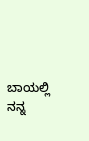ಬಾಯಲ್ಲಿ ನನ್ನ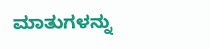ಮಾತುಗಳನ್ನು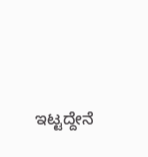ಇಟ್ಟದ್ದೇನೆ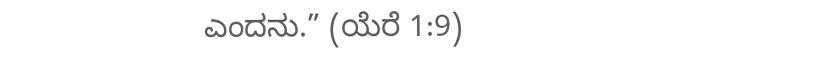ಎಂದನು.” (ಯೆರೆ 1:9)